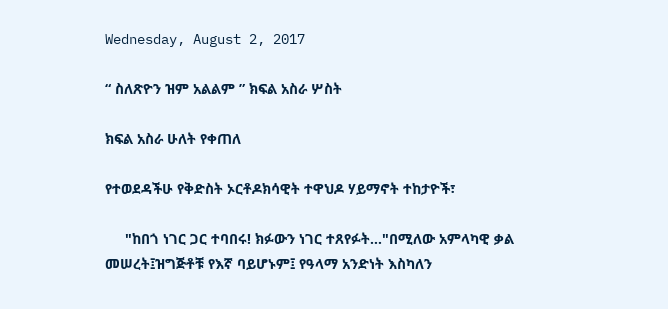Wednesday, August 2, 2017

“ ስለጽዮን ዝም አልልም ” ክፍል አስራ ሦስት

ክፍል አስራ ሁለት የቀጠለ

የተወደዳችሁ የቅድስት ኦርቶዶክሳዊት ተዋህዶ ሃይማኖት ተከታዮች፣

     "ከበጎ ነገር ጋር ተባበሩ! ክፉውን ነገር ተጸየፉት…"በሚለው አምላካዊ ቃል መሠረት፤ዝግጅቶቹ የእኛ ባይሆኑም፤ የዓላማ አንድነት እስካለን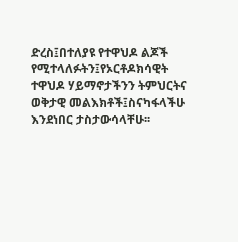ድረስ፤በተለያዩ የተዋህዶ ልጆች የሚተላለፉትን፤የኦርቶዶክሳዊት ተዋህዶ ሃይማኖታችንን ትምህርትና ወቅታዊ መልእክቶች፤ስናካፋላችሁ እንደነበር ታስታውሳላቸሁ፡፡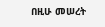በዚሁ መሠረት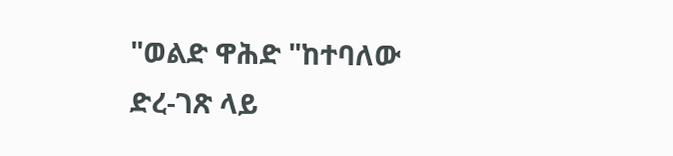"ወልድ ዋሕድ "ከተባለው ድረ-ገጽ ላይ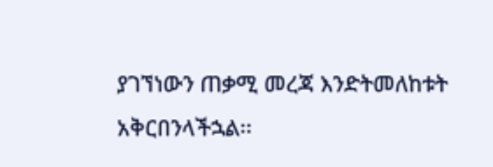ያገኘነውን ጠቃሚ መረጃ እንድትመለከቱት አቅርበንላችኋል፡፡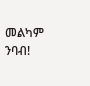መልካም ንባብ!